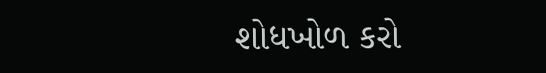શોધખોળ કરો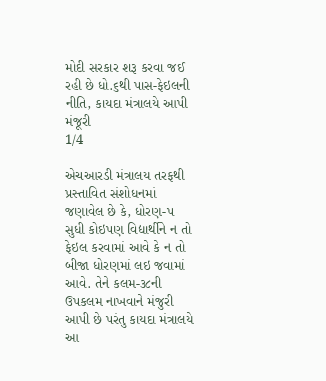મોદી સરકાર શરૂ કરવા જઈ રહી છે ધો.૬થી પાસ-ફેઇલની નીતિ, કાયદા મંત્રાલયે આપી મંજૂરી
1/4

એચઆરડી મંત્રાલય તરફથી પ્રસ્તાવિત સંશોધનમાં જણાવેલ છે કે, ધોરણ-પ સુધી કોઇપણ વિદ્યાર્થીને ન તો ફેઇલ કરવામાં આવે કે ન તો બીજા ધોરણમાં લઇ જવામાં આવે. તેને કલમ-૩૮ની ઉપકલમ નાખવાને મંજુરી આપી છે પરંતુ કાયદા મંત્રાલયે આ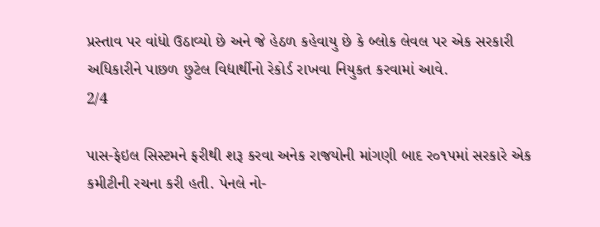પ્રસ્તાવ પર વાંધો ઉઠાવ્યો છે અને જે હેઠળ કહેવાયુ છે કે બ્લોક લેવલ પર એક સરકારી અધિકારીને પાછળ છુટેલ વિદ્યાર્થીનો રેકોર્ડ રાખવા નિયુકત કરવામાં આવે.
2/4

પાસ-ફેઇલ સિસ્ટમને ફરીથી શરૂ કરવા અનેક રાજયોની માંગણી બાદ ર૦૧પમાં સરકારે એક કમીટીની રચના કરી હતી. પેનલે નો-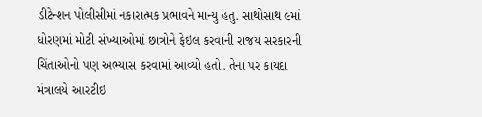ડીટેન્શન પોલીસીમાં નકારાત્મક પ્રભાવને માન્યુ હતુ. સાથોસાથ ૯માં ધોરણમાં મોટી સંખ્યાઓમાં છાત્રોને ફેઇલ કરવાની રાજય સરકારની ચિંતાઓનો પણ અભ્યાસ કરવામાં આવ્યો હતો. તેના પર કાયદા મંત્રાલયે આરટીઇ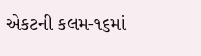એકટની કલમ-૧૬માં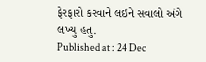ફેરફારો કરવાને લઇને સવાલો અંગે લખ્યુ હતુ.
Published at : 24 Dec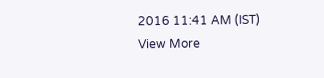2016 11:41 AM (IST)
View More